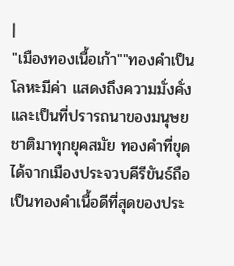|
"เมืองทองเนื้อเก้า""ทองคำเป็นโลหะมีค่า แสดงถึงความมั่งคั่ง และเป็นที่ปรารถนาของมนุษยชาติมาทุกยุคสมัย ทองคำที่ขุดได้จากเมืองประจวบคีรีขันธ์ถือเป็นทองคำเนื้อดีที่สุดของประ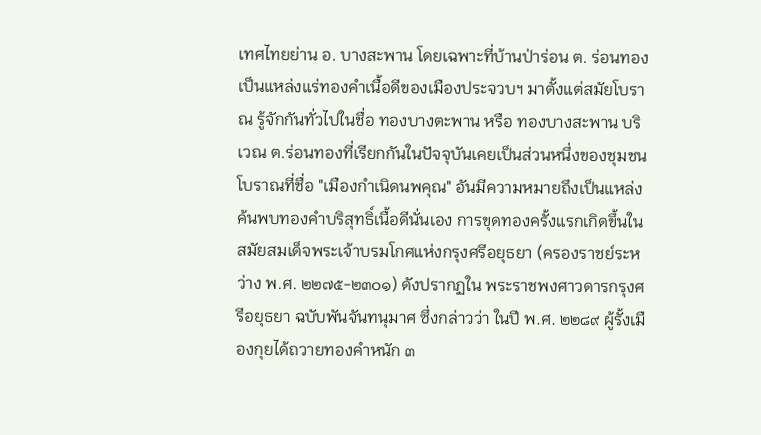เทศไทยย่าน อ. บางสะพาน โดยเฉพาะที่บ้านป่าร่อน ต. ร่อนทอง เป็นแหล่งแร่ทองคำเนื้อดีของเมืองประจวบฯ มาตั้งแต่สมัยโบราณ รู้จักกันทั่วไปในชื่อ ทองบางตะพาน หรือ ทองบางสะพาน บริเวณ ต.ร่อนทองที่เรียกกันในปัจจุบันเคยเป็นส่วนหนึ่งของชุมชนโบราณที่ชื่อ "เมืองกำเนิดนพคุณ" อันมีความหมายถึงเป็นแหล่งค้นพบทองคำบริสุทธิ์เนื้อดีนั่นเอง การขุดทองครั้งแรกเกิดขึ้นในสมัยสมเด็จพระเจ้าบรมโกศแห่งกรุงศรีอยุธยา (ครองราชย์ระหว่าง พ.ศ. ๒๒๗๕-๒๓๐๑) ดังปรากฏใน พระราชพงศาวดารกรุงศรีอยุธยา ฉบับพันจันทนุมาศ ซึ่งกล่าวว่า ในปี พ.ศ. ๒๒๘๙ ผู้รั้งเมืองกุยได้ถวายทองคำหนัก ๓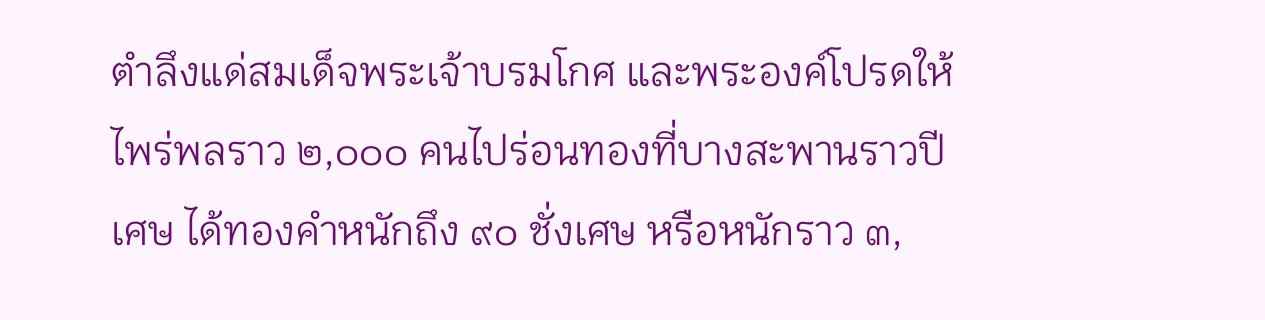ตำลึงแด่สมเด็จพระเจ้าบรมโกศ และพระองค์โปรดให้ไพร่พลราว ๒,๐๐๐ คนไปร่อนทองที่บางสะพานราวปีเศษ ได้ทองคำหนักถึง ๙๐ ชั่งเศษ หรือหนักราว ๓,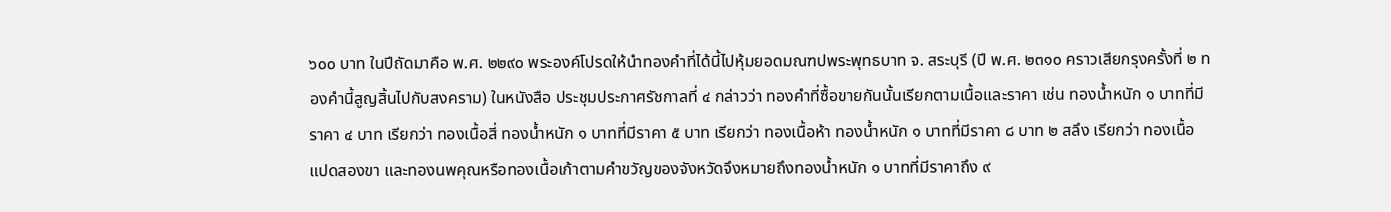๖๐๐ บาท ในปีถัดมาคือ พ.ศ. ๒๒๙๐ พระองค์โปรดให้นำทองคำที่ได้นี้ไปหุ้มยอดมณฑปพระพุทธบาท จ. สระบุรี (ปี พ.ศ. ๒๓๑๐ คราวเสียกรุงครั้งที่ ๒ ทองคำนี้สูญสิ้นไปกับสงคราม) ในหนังสือ ประชุมประกาศรัชกาลที่ ๔ กล่าวว่า ทองคำที่ซื้อขายกันนั้นเรียกตามเนื้อและราคา เช่น ทองน้ำหนัก ๑ บาทที่มีราคา ๔ บาท เรียกว่า ทองเนื้อสี่ ทองน้ำหนัก ๑ บาทที่มีราคา ๕ บาท เรียกว่า ทองเนื้อห้า ทองน้ำหนัก ๑ บาทที่มีราคา ๘ บาท ๒ สลึง เรียกว่า ทองเนื้อแปดสองขา และทองนพคุณหรือทองเนื้อเก้าตามคำขวัญของจังหวัดจึงหมายถึงทองน้ำหนัก ๑ บาทที่มีราคาถึง ๙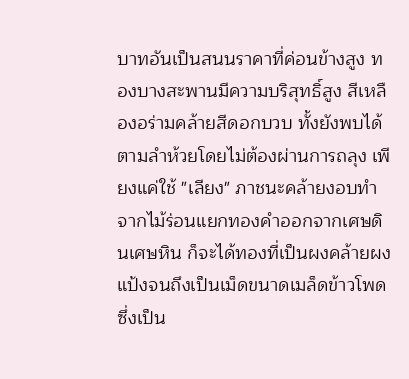บาทอันเป็นสนนราคาที่ค่อนข้างสูง ทองบางสะพานมีความบริสุทธิ์สูง สีเหลืองอร่ามคล้ายสีดอกบวบ ทั้งยังพบได้ตามลำห้วยโดยไม่ต้องผ่านการถลุง เพียงแค่ใช้ "เลียง" ภาชนะคล้ายงอบทำจากไม้ร่อนแยกทองคำออกจากเศษดินเศษหิน ก็จะได้ทองที่เป็นผงคล้ายผงแป้งจนถึงเป็นเม็ดขนาดเมล็ดข้าวโพดซึ่งเป็น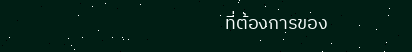ที่ต้องการของ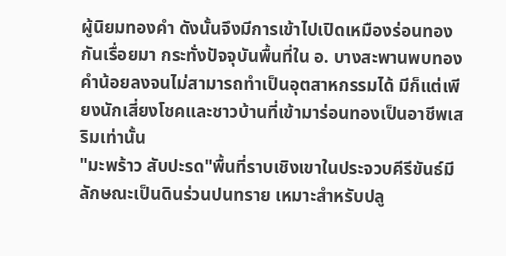ผู้นิยมทองคำ ดังนั้นจึงมีการเข้าไปเปิดเหมืองร่อนทองกันเรื่อยมา กระทั่งปัจจุบันพื้นที่ใน อ. บางสะพานพบทองคำน้อยลงจนไม่สามารถทำเป็นอุตสาหกรรมได้ มีก็แต่เพียงนักเสี่ยงโชคและชาวบ้านที่เข้ามาร่อนทองเป็นอาชีพเสริมเท่านั้น
"มะพร้าว สับปะรด"พื้นที่ราบเชิงเขาในประจวบคีรีขันธ์มีลักษณะเป็นดินร่วนปนทราย เหมาะสำหรับปลู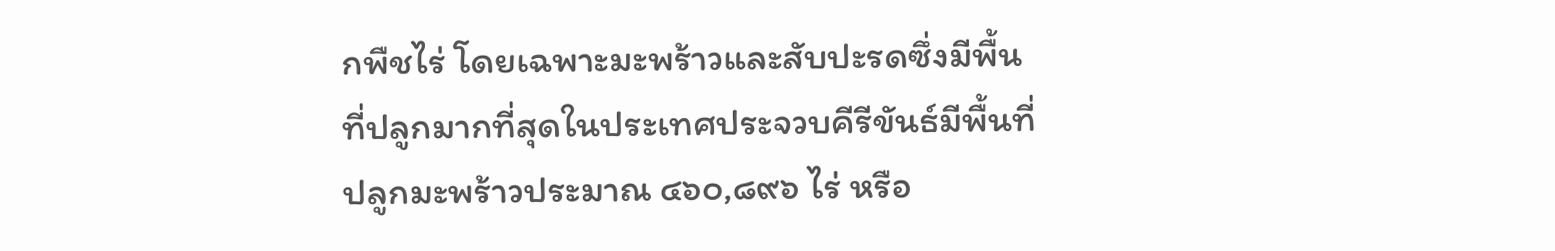กพืชไร่ โดยเฉพาะมะพร้าวและสับปะรดซึ่งมีพื้นที่ปลูกมากที่สุดในประเทศประจวบคีรีขันธ์มีพื้นที่ปลูกมะพร้าวประมาณ ๔๖๐,๘๙๖ ไร่ หรือ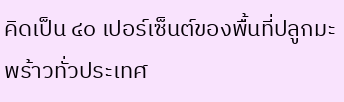คิดเป็น ๔๐ เปอร์เซ็นต์ของพื้นที่ปลูกมะพร้าวทั่วประเทศ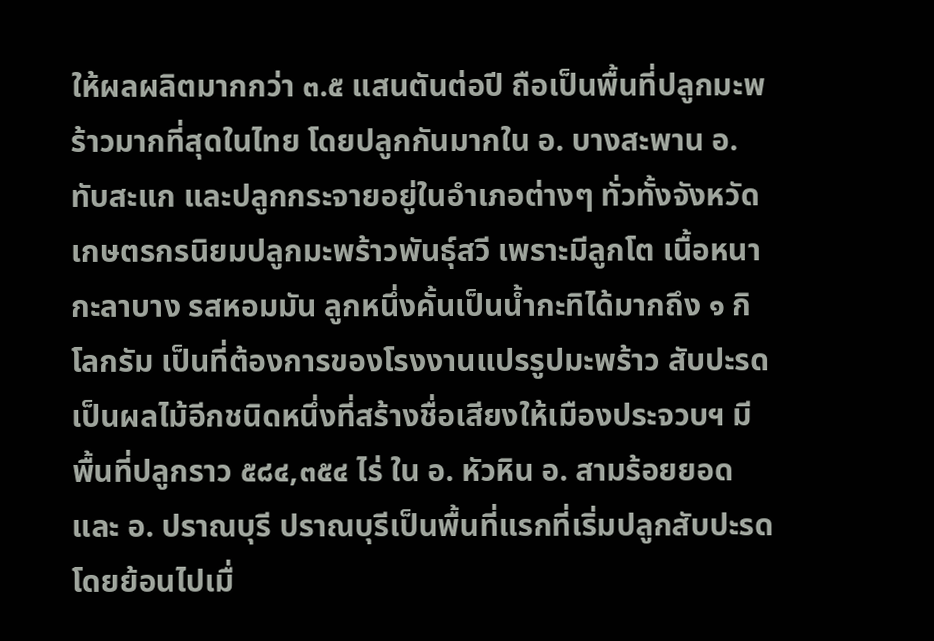ให้ผลผลิตมากกว่า ๓.๕ แสนตันต่อปี ถือเป็นพื้นที่ปลูกมะพร้าวมากที่สุดในไทย โดยปลูกกันมากใน อ. บางสะพาน อ. ทับสะแก และปลูกกระจายอยู่ในอำเภอต่างๆ ทั่วทั้งจังหวัด เกษตรกรนิยมปลูกมะพร้าวพันธุ์สวี เพราะมีลูกโต เนื้อหนา กะลาบาง รสหอมมัน ลูกหนึ่งคั้นเป็นน้ำกะทิได้มากถึง ๑ กิโลกรัม เป็นที่ต้องการของโรงงานแปรรูปมะพร้าว สับปะรดเป็นผลไม้อีกชนิดหนึ่งที่สร้างชื่อเสียงให้เมืองประจวบฯ มีพื้นที่ปลูกราว ๕๘๔,๓๕๔ ไร่ ใน อ. หัวหิน อ. สามร้อยยอด และ อ. ปราณบุรี ปราณบุรีเป็นพื้นที่แรกที่เริ่มปลูกสับปะรด โดยย้อนไปเมื่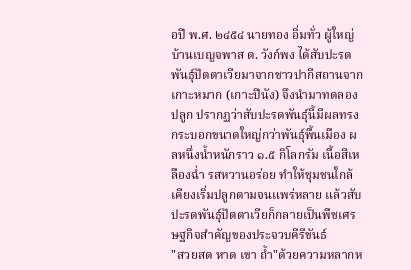อปี พ.ศ. ๒๔๕๔ นายทอง อิ่มทั่ว ผู้ใหญ่บ้านเบญจพาส ต. วังก์พง ได้สับปะรดพันธุ์ปัตตาเวียมาจากชาวปากีสถานจากเกาะหมาก (เกาะปีนัง) จึงนำมาทดลองปลูก ปรากฏว่าสับปะรดพันธุ์นี้มีผลทรงกระบอกขนาดใหญ่กว่าพันธุ์พื้นเมือง ผลหนึ่งน้ำหนักราว ๑.๕ กิโลกรัม เนื้อสีเหลืองฉ่ำ รสหวานอร่อย ทำให้ชุมชนใกล้เคียงเริ่มปลูกตามจนแพร่หลาย แล้วสับปะรดพันธุ์ปัตตาเวียก็กลายเป็นพืชเศรษฐกิจสำคัญของประจวบคีรีขันธ์
"สวยสด หาด เขา ถ้ำ"ด้วยความหลากห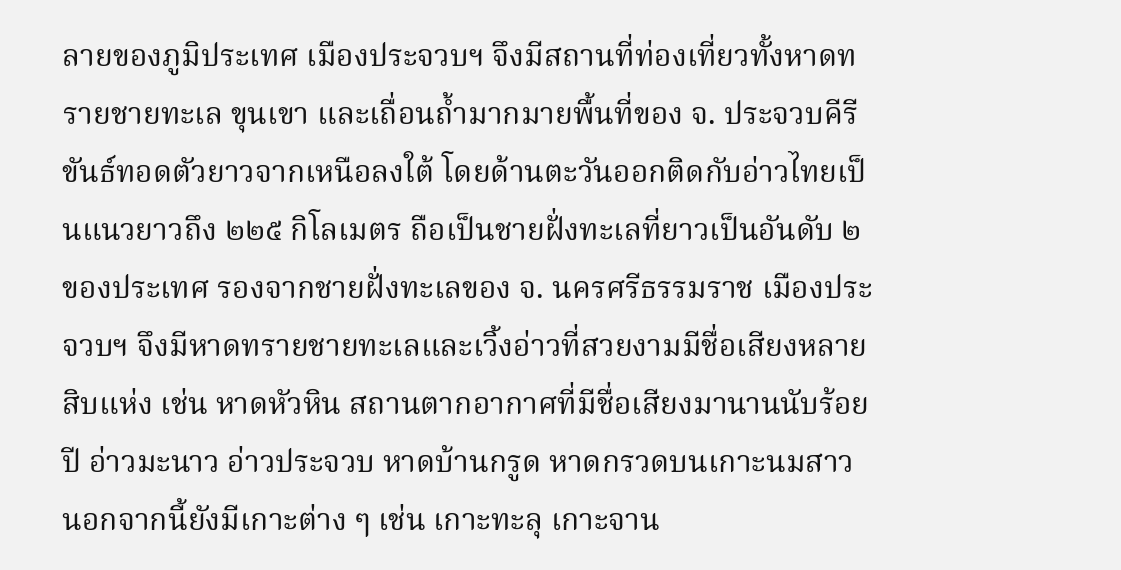ลายของภูมิประเทศ เมืองประจวบฯ จึงมีสถานที่ท่องเที่ยวทั้งหาดทรายชายทะเล ขุนเขา และเถื่อนถ้ำมากมายพื้นที่ของ จ. ประจวบคีรีขันธ์ทอดตัวยาวจากเหนือลงใต้ โดยด้านตะวันออกติดกับอ่าวไทยเป็นแนวยาวถึง ๒๒๕ กิโลเมตร ถือเป็นชายฝั่งทะเลที่ยาวเป็นอันดับ ๒ ของประเทศ รองจากชายฝั่งทะเลของ จ. นครศรีธรรมราช เมืองประจวบฯ จึงมีหาดทรายชายทะเลและเวิ้งอ่าวที่สวยงามมีชื่อเสียงหลายสิบแห่ง เช่น หาดหัวหิน สถานตากอากาศที่มีชื่อเสียงมานานนับร้อยปี อ่าวมะนาว อ่าวประจวบ หาดบ้านกรูด หาดกรวดบนเกาะนมสาว นอกจากนี้ยังมีเกาะต่าง ๆ เช่น เกาะทะลุ เกาะจาน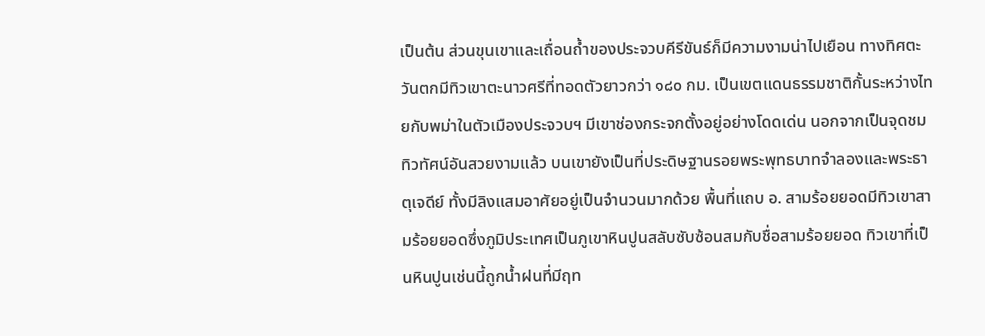เป็นต้น ส่วนขุนเขาและเถื่อนถ้ำของประจวบคีรีขันธ์ก็มีความงามน่าไปเยือน ทางทิศตะวันตกมีทิวเขาตะนาวศรีที่ทอดตัวยาวกว่า ๑๘๐ กม. เป็นเขตแดนธรรมชาติกั้นระหว่างไทยกับพม่าในตัวเมืองประจวบฯ มีเขาช่องกระจกตั้งอยู่อย่างโดดเด่น นอกจากเป็นจุดชมทิวทัศน์อันสวยงามแล้ว บนเขายังเป็นที่ประดิษฐานรอยพระพุทธบาทจำลองและพระธาตุเจดีย์ ทั้งมีลิงแสมอาศัยอยู่เป็นจำนวนมากด้วย พื้นที่แถบ อ. สามร้อยยอดมีทิวเขาสามร้อยยอดซึ่งภูมิประเทศเป็นภูเขาหินปูนสลับซับซ้อนสมกับชื่อสามร้อยยอด ทิวเขาที่เป็นหินปูนเช่นนี้ถูกน้ำฝนที่มีฤท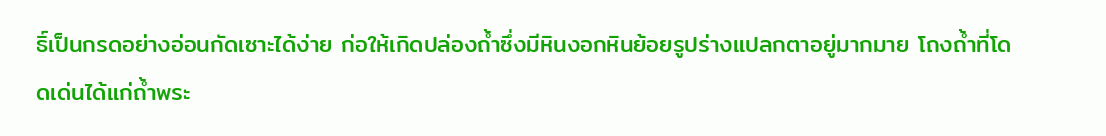ธิ์เป็นกรดอย่างอ่อนกัดเซาะได้ง่าย ก่อให้เกิดปล่องถ้ำซึ่งมีหินงอกหินย้อยรูปร่างแปลกตาอยู่มากมาย โถงถ้ำที่โดดเด่นได้แก่ถ้ำพระ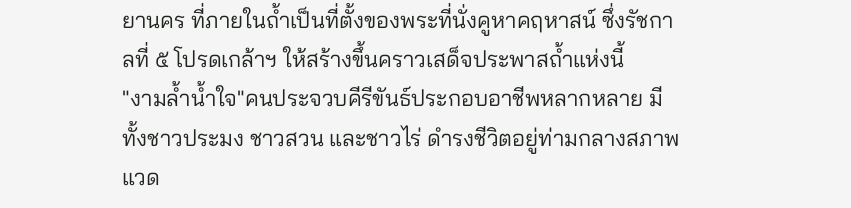ยานคร ที่ภายในถ้ำเป็นที่ตั้งของพระที่นั่งคูหาคฤหาสน์ ซึ่งรัชกาลที่ ๕ โปรดเกล้าฯ ให้สร้างขึ้นคราวเสด็จประพาสถ้ำแห่งนี้
"งามล้ำน้ำใจ"คนประจวบคีรีขันธ์ประกอบอาชีพหลากหลาย มีทั้งชาวประมง ชาวสวน และชาวไร่ ดำรงชีวิตอยู่ท่ามกลางสภาพแวด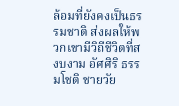ล้อมที่ยังคงเป็นธรรมชาติ ส่งผลให้พวกเขามีวิถีชีวิตที่สงบงาม อัศศิริ ธรรมโชติ ชายวัย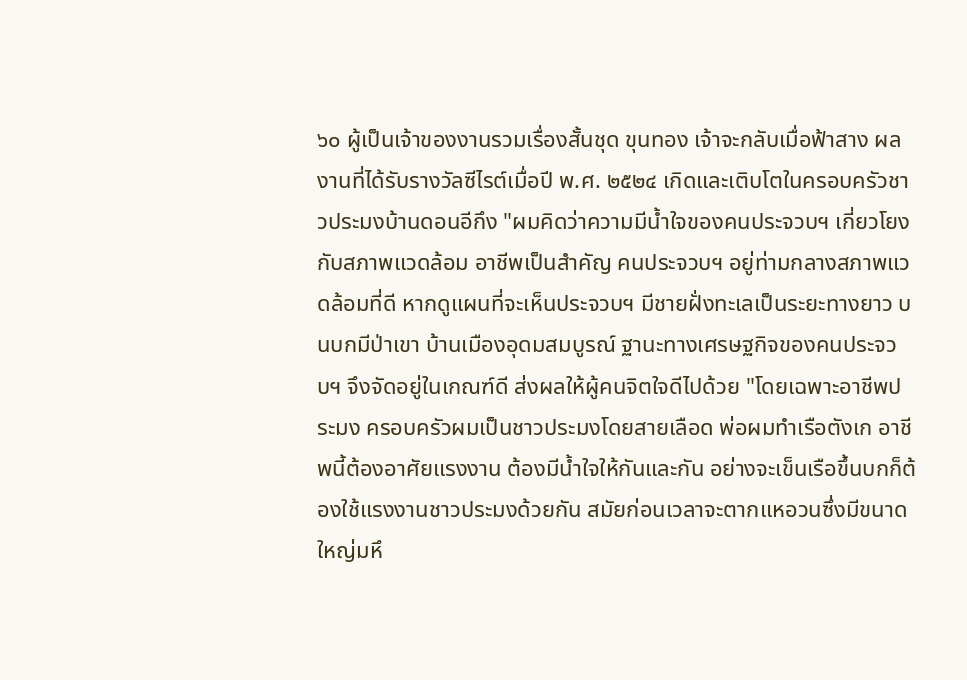๖๐ ผู้เป็นเจ้าของงานรวมเรื่องสั้นชุด ขุนทอง เจ้าจะกลับเมื่อฟ้าสาง ผลงานที่ได้รับรางวัลซีไรต์เมื่อปี พ.ศ. ๒๕๒๔ เกิดและเติบโตในครอบครัวชาวประมงบ้านดอนอีกึง "ผมคิดว่าความมีน้ำใจของคนประจวบฯ เกี่ยวโยงกับสภาพแวดล้อม อาชีพเป็นสำคัญ คนประจวบฯ อยู่ท่ามกลางสภาพแวดล้อมที่ดี หากดูแผนที่จะเห็นประจวบฯ มีชายฝั่งทะเลเป็นระยะทางยาว บนบกมีป่าเขา บ้านเมืองอุดมสมบูรณ์ ฐานะทางเศรษฐกิจของคนประจวบฯ จึงจัดอยู่ในเกณฑ์ดี ส่งผลให้ผู้คนจิตใจดีไปด้วย "โดยเฉพาะอาชีพประมง ครอบครัวผมเป็นชาวประมงโดยสายเลือด พ่อผมทำเรือตังเก อาชีพนี้ต้องอาศัยแรงงาน ต้องมีน้ำใจให้กันและกัน อย่างจะเข็นเรือขึ้นบกก็ต้องใช้แรงงานชาวประมงด้วยกัน สมัยก่อนเวลาจะตากแหอวนซึ่งมีขนาดใหญ่มหึ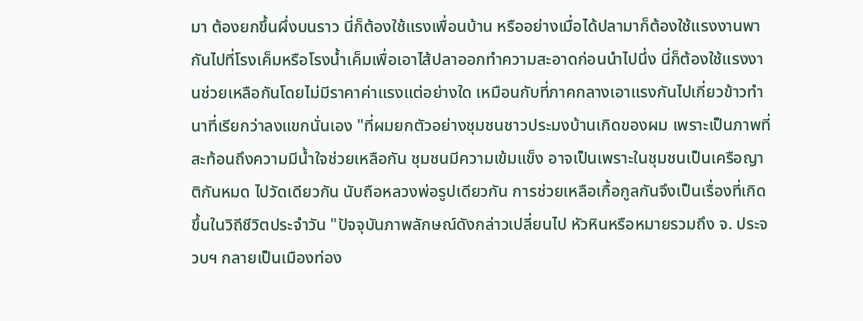มา ต้องยกขึ้นผึ่งบนราว นี่ก็ต้องใช้แรงเพื่อนบ้าน หรืออย่างเมื่อได้ปลามาก็ต้องใช้แรงงานพากันไปที่โรงเค็มหรือโรงน้ำเค็มเพื่อเอาไส้ปลาออกทำความสะอาดก่อนนำไปนึ่ง นี่ก็ต้องใช้แรงงานช่วยเหลือกันโดยไม่มีราคาค่าแรงแต่อย่างใด เหมือนกับที่ภาคกลางเอาแรงกันไปเกี่ยวข้าวทำนาที่เรียกว่าลงแขกนั่นเอง "ที่ผมยกตัวอย่างชุมชนชาวประมงบ้านเกิดของผม เพราะเป็นภาพที่สะท้อนถึงความมีน้ำใจช่วยเหลือกัน ชุมชนมีความเข้มแข็ง อาจเป็นเพราะในชุมชนเป็นเครือญาติกันหมด ไปวัดเดียวกัน นับถือหลวงพ่อรูปเดียวกัน การช่วยเหลือเกื้อกูลกันจึงเป็นเรื่องที่เกิดขึ้นในวิถีชีวิตประจำวัน "ปัจจุบันภาพลักษณ์ดังกล่าวเปลี่ยนไป หัวหินหรือหมายรวมถึง จ. ประจวบฯ กลายเป็นเมืองท่อง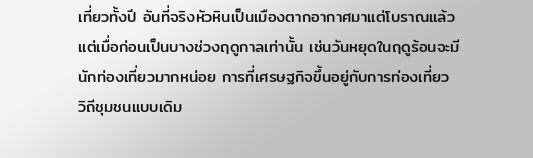เที่ยวทั้งปี อันที่จริงหัวหินเป็นเมืองตากอากาศมาแต่โบราณแล้ว แต่เมื่อก่อนเป็นบางช่วงฤดูกาลเท่านั้น เช่นวันหยุดในฤดูร้อนจะมีนักท่องเที่ยวมากหน่อย การที่เศรษฐกิจขึ้นอยู่กับการท่องเที่ยว วิถีชุมชนแบบเดิม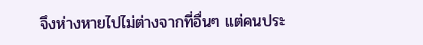จึงห่างหายไปไม่ต่างจากที่อื่นๆ แต่คนประ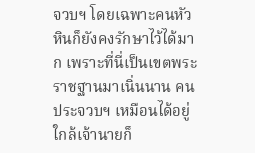จวบฯ โดยเฉพาะคนหัวหินก็ยังคงรักษาไว้ได้มาก เพราะที่นี่เป็นเขตพระราชฐานมาเนิ่นนาน คนประจวบฯ เหมือนได้อยู่ใกล้เจ้านายก็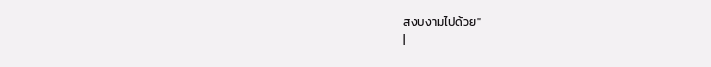สงบงามไปด้วย"
|